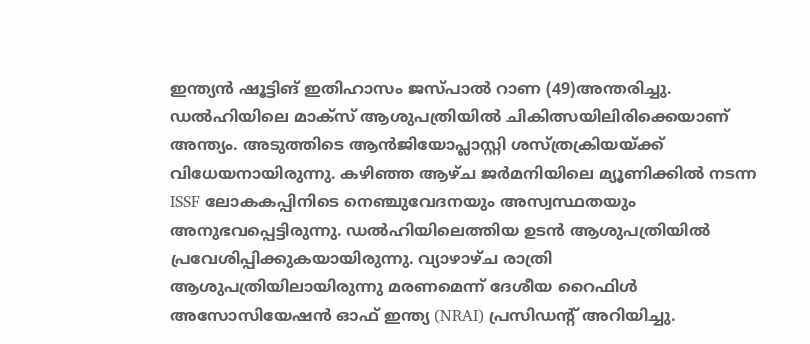ഇന്ത്യന്‍ ഷൂട്ടിങ് ഇതിഹാസം ജസ്പാല്‍ റാണ (49)അന്തരിച്ചു. ഡൽഹിയിലെ മാക്സ് ആശുപത്രിയിൽ ചികിത്സയിലിരിക്കെയാണ് അന്ത്യം. അടുത്തിടെ ആന്‍ജിയോപ്ലാസ്റ്റി ശസ്ത്രക്രിയയ്ക്ക് വിധേയനായിരുന്നു. കഴിഞ്ഞ ആഴ്ച ജർമനിയിലെ മ്യൂണിക്കിൽ നടന്ന ISSF ലോകകപ്പിനിടെ നെഞ്ചുവേദനയും അസ്വസ്ഥതയും അനുഭവപ്പെട്ടിരുന്നു. ഡൽഹിയിലെത്തിയ ഉടൻ ആശുപത്രിയിൽ പ്രവേശിപ്പിക്കുകയായിരുന്നു. വ്യാഴാഴ്ച രാത്രി ആശുപത്രിയിലായിരുന്നു മരണമെന്ന് ദേശീയ റൈഫിൾ അസോസിയേഷൻ ഓഫ് ഇന്ത്യ (NRAI) പ്രസിഡന്റ് അറിയിച്ചു.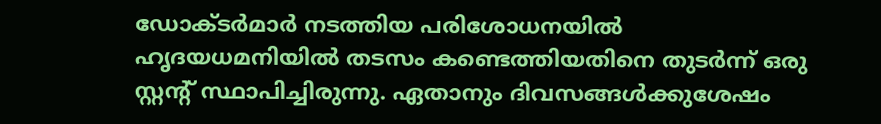ഡോക്ടർമാർ നടത്തിയ പരിശോധനയിൽ ഹൃദയധമനിയിൽ തടസം കണ്ടെത്തിയതിനെ തുടർന്ന് ഒരു സ്റ്റന്റ് സ്ഥാപിച്ചിരുന്നു. ഏതാനും ദിവസങ്ങൾക്കുശേഷം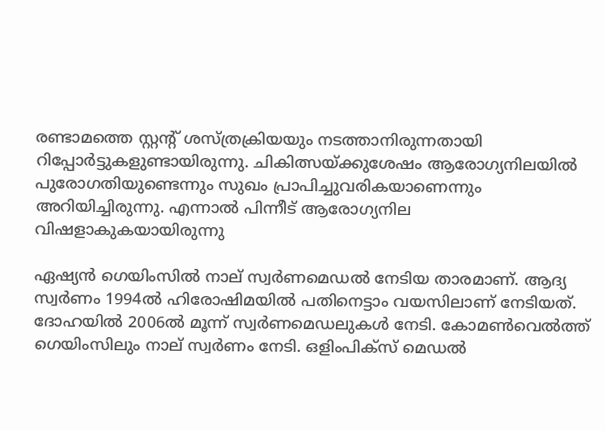രണ്ടാമത്തെ സ്റ്റന്റ് ശസ്ത്രക്രിയയും നടത്താനിരുന്നതായി റിപ്പോർട്ടുകളുണ്ടായിരുന്നു. ചികിത്സയ്ക്കുശേഷം ആരോഗ്യനിലയില്‍ പുരോഗതിയുണ്ടെന്നും സുഖം പ്രാപിച്ചുവരികയാണെന്നും അറിയിച്ചിരുന്നു. എന്നാല്‍ പിന്നീട് ആരോഗ്യനില വിഷളാകുകയായിരുന്നു

ഏഷ്യന്‍ ഗെയിംസില്‍ നാല് സ്വര്‍ണമെഡല്‍ നേടിയ താരമാണ്. ആദ്യ സ്വര്‍ണം 1994ല്‍ ഹിരോഷിമയില്‍ പതിനെട്ടാം വയസിലാണ് നേടിയത്. ദോഹയില്‍ 2006ല്‍ മൂന്ന് സ്വര്‍ണമെഡലുകള്‍ നേടി. കോമണ്‍വെല്‍ത്ത് ഗെയിംസിലും നാല് സ്വര്‍ണം നേടി. ഒളിംപിക്സ് മെഡല്‍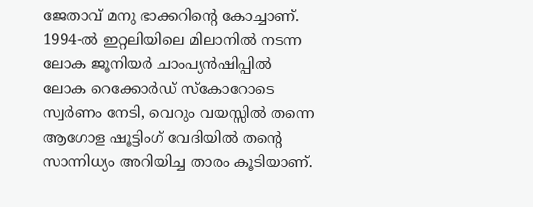ജേതാവ് മനു ഭാക്കറിന്റെ കോച്ചാണ്.  1994-ൽ ഇറ്റലിയിലെ മിലാനിൽ നടന്ന ലോക ജൂനിയർ ചാംപ്യൻഷിപ്പിൽ ലോക റെക്കോർഡ് സ്കോറോടെ സ്വർണം നേടി, വെറും വയസ്സിൽ തന്നെ ആഗോള ഷൂട്ടിംഗ് വേദിയിൽ തന്റെ സാന്നിധ്യം അറിയിച്ച താരം കൂടിയാണ്.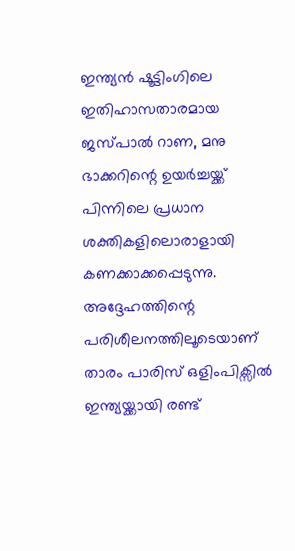ഇന്ത്യൻ ഷൂട്ടിംഗിലെ ഇതിഹാസതാരമായ ജസ്പാൽ റാണ, മനു ഭാക്കറിന്റെ ഉയർച്ചയ്ക്ക് പിന്നിലെ പ്രധാന ശക്തികളിലൊരാളായി കണക്കാക്കപ്പെടുന്നു. അദ്ദേഹത്തിന്റെ പരിശീലനത്തിലൂടെയാണ് താരം പാരിസ് ഒളിംപിക്സിൽ ഇന്ത്യയ്ക്കായി രണ്ട്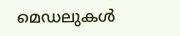മെഡലുകൾ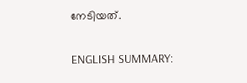നേടിയത്.

ENGLISH SUMMARY: